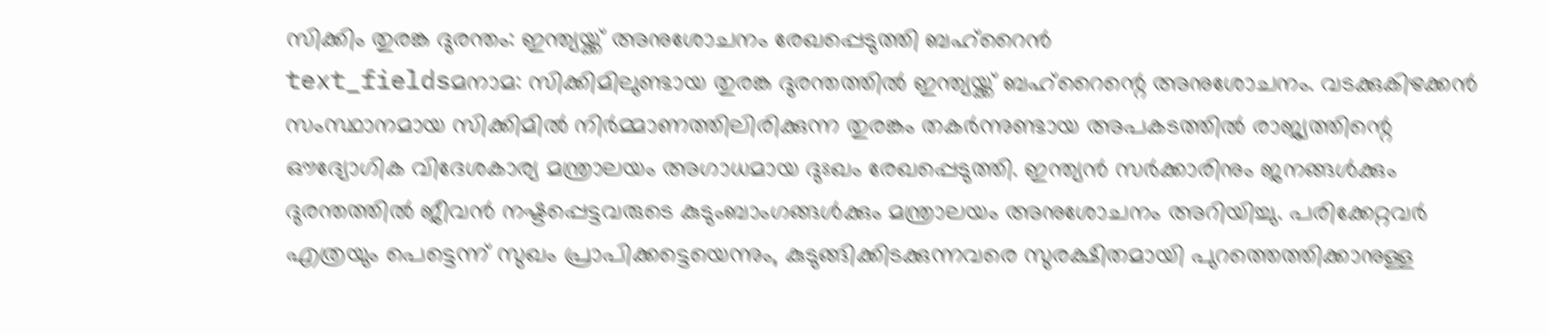സിക്കിം തുരങ്ക ദുരന്തം: ഇന്ത്യയ്ക്ക് അനുശോചനം രേഖപ്പെടുത്തി ബഹ്റൈൻ
text_fieldsമനാമ: സിക്കിമിലുണ്ടായ തുരങ്ക ദുരന്തത്തിൽ ഇന്ത്യയ്ക്ക് ബഹ്റൈന്റെ അനുശോചനം. വടക്കുകിഴക്കൻ സംസ്ഥാനമായ സിക്കിമിൽ നിർമ്മാണത്തിലിരിക്കുന്ന തുരങ്കം തകർന്നുണ്ടായ അപകടത്തിൽ രാജ്യത്തിന്റെ ഔദ്യോഗിക വിദേശകാര്യ മന്ത്രാലയം അഗാധമായ ദുഃഖം രേഖപ്പെടുത്തി. ഇന്ത്യൻ സർക്കാരിനും ജനങ്ങൾക്കും ദുരന്തത്തിൽ ജീവൻ നഷ്ടപ്പെട്ടവരുടെ കുടുംബാംഗങ്ങൾക്കും മന്ത്രാലയം അനുശോചനം അറിയിച്ചു. പരിക്കേറ്റവർ എത്രയും പെട്ടെന്ന് സുഖം പ്രാപിക്കട്ടെയെന്നും, കുടുങ്ങിക്കിടക്കുന്നവരെ സുരക്ഷിതമായി പുറത്തെത്തിക്കാനുള്ള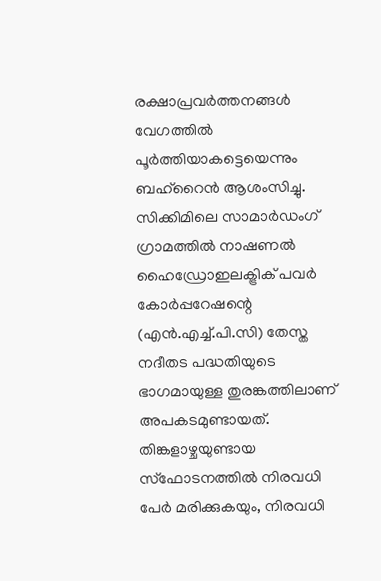രക്ഷാപ്രവർത്തനങ്ങൾ വേഗത്തിൽ പൂർത്തിയാകട്ടെയെന്നും ബഹ്റൈൻ ആശംസിച്ചു.
സിക്കിമിലെ സാമാർഡംഗ് ഗ്രാമത്തിൽ നാഷണൽ ഹൈഡ്രോഇലക്ട്രിക് പവർ കോർപ്പറേഷന്റെ (എൻ.എച്ച്.പി.സി) തേസ്ത നദീതട പദ്ധതിയുടെ ഭാഗമായുള്ള തുരങ്കത്തിലാണ് അപകടമുണ്ടായത്. തിങ്കളാഴ്ചയുണ്ടായ സ്ഫോടനത്തിൽ നിരവധി പേർ മരിക്കുകയും, നിരവധി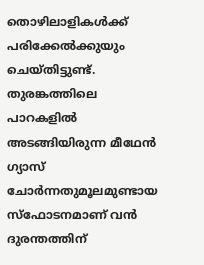തൊഴിലാളികൾക്ക് പരിക്കേൽക്കുയും ചെയ്തിട്ടുണ്ട്. തുരങ്കത്തിലെ പാറകളിൽ അടങ്ങിയിരുന്ന മീഥേൻ ഗ്യാസ് ചോർന്നതുമൂലമുണ്ടായ സ്ഫോടനമാണ് വൻ ദുരന്തത്തിന്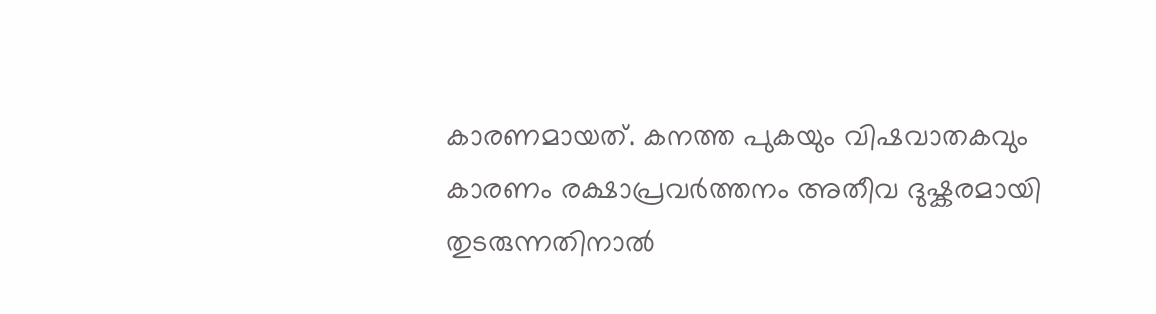കാരണമായത്. കനത്ത പുകയും വിഷവാതകവും കാരണം രക്ഷാപ്രവർത്തനം അതീവ ദുഷ്കരമായി തുടരുന്നതിനാൽ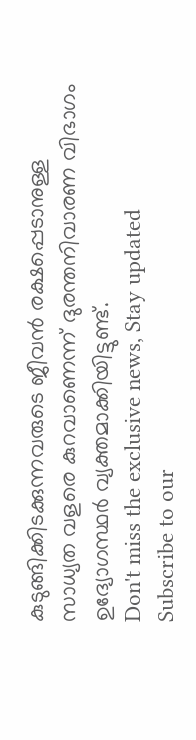കുടുങ്ങിക്കിടക്കുന്നവരുടെ ജീവൻ രക്ഷപ്പെടാനുള്ള സാധ്യത വളരെ കുറവാണെന്ന് ദുരന്തനിവാരണ വിഭാഗം ഉദ്യോഗസ്ഥർ വ്യക്തമാക്കിയിട്ടുണ്ട്.
Don't miss the exclusive news, Stay updated
Subscribe to our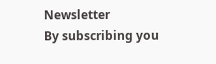Newsletter
By subscribing you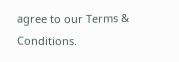agree to our Terms & Conditions.